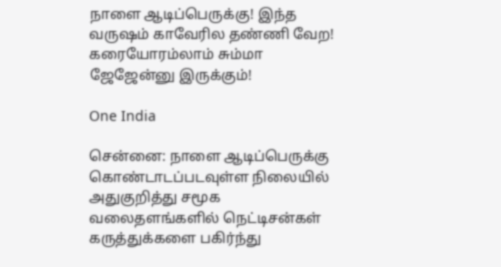நாளை ஆடிப்பெருக்கு! இந்த வருஷம் காவேரில தண்ணி வேற! கரையோரம்லாம் சும்மா ஜேஜேன்னு இருக்கும்!

One India

சென்னை: நாளை ஆடிப்பெருக்கு கொண்டாடப்படவுள்ள நிலையில் அதுகுறித்து சமூக வலைதளங்களில் நெட்டிசன்கள் கருத்துக்களை பகிர்ந்து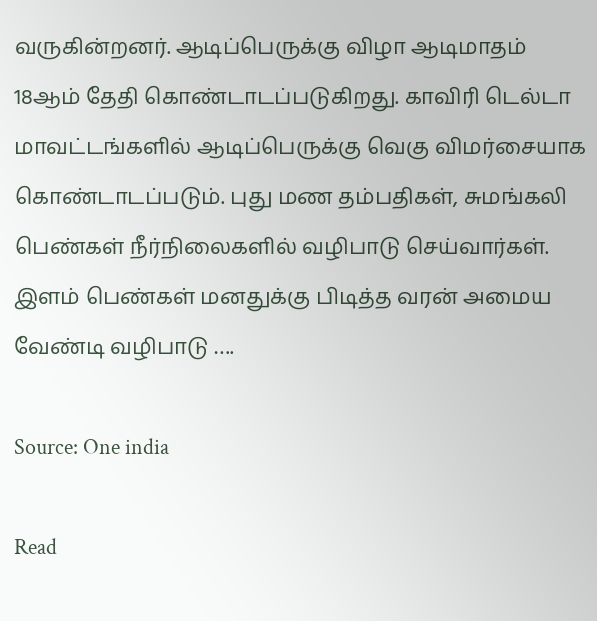வருகின்றனர். ஆடிப்பெருக்கு விழா ஆடிமாதம் 18ஆம் தேதி கொண்டாடப்படுகிறது. காவிரி டெல்டா மாவட்டங்களில் ஆடிப்பெருக்கு வெகு விமர்சையாக கொண்டாடப்படும். புது மண தம்பதிகள், சுமங்கலி பெண்கள் நீர்நிலைகளில் வழிபாடு செய்வார்கள். இளம் பெண்கள் மனதுக்கு பிடித்த வரன் அமைய வேண்டி வழிபாடு ….

Source: One india

Read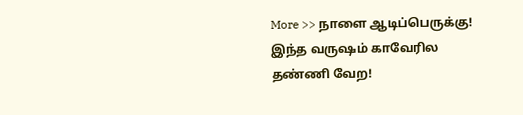More >> நாளை ஆடிப்பெருக்கு! இந்த வருஷம் காவேரில தண்ணி வேற!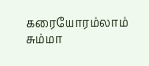கரையோரம்லாம் சும்மா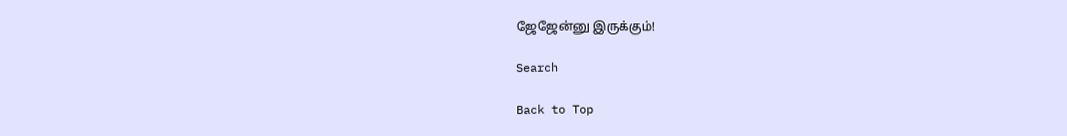ஜேஜேன்னு இருக்கும்!

Search

Back to Top